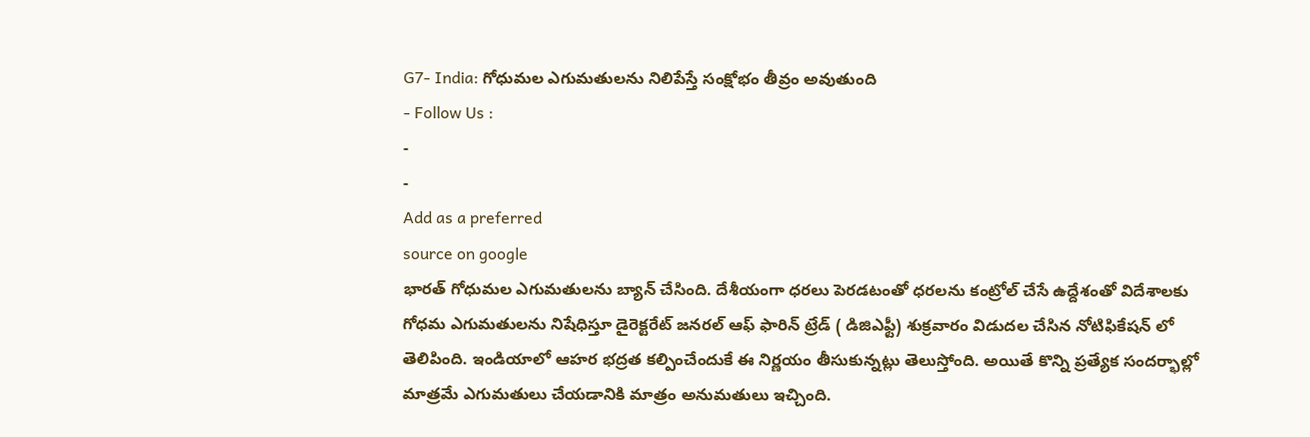G7- India: గోధుమల ఎగుమతులను నిలిపేస్తే సంక్షోభం తీవ్రం అవుతుంది
- Follow Us :
-
-
Add as a preferred
source on google
భారత్ గోధుమల ఎగుమతులను బ్యాన్ చేసింది. దేశీయంగా ధరలు పెరడటంతో ధరలను కంట్రోల్ చేసే ఉద్దేశంతో విదేశాలకు గోధమ ఎగుమతులను నిషేధిస్తూ డైరెక్టరేట్ జనరల్ ఆఫ్ ఫారిన్ ట్రేడ్ ( డిజిఎఫ్టీ) శుక్రవారం విడుదల చేసిన నోటిఫికేషన్ లో తెలిపింది. ఇండియాలో ఆహర భద్రత కల్పించేందుకే ఈ నిర్ణయం తీసుకున్నట్లు తెలుస్తోంది. అయితే కొన్ని ప్రత్యేక సందర్భాల్లో మాత్రమే ఎగుమతులు చేయడానికి మాత్రం అనుమతులు ఇచ్చింది.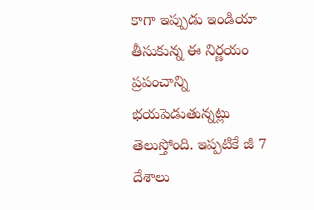కాగా ఇప్పుడు ఇండియా తీసుకున్న ఈ నిర్ణయం ప్రపంచాన్ని భయపెడుతున్నట్లు తెలుస్తోంది. ఇప్పటికే జీ 7 దేశాలు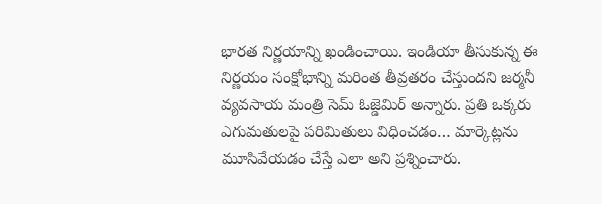భారత నిర్ణయాన్ని ఖండించాయి. ఇండియా తీసుకున్న ఈ నిర్ణయం సంక్షోభాన్ని మరింత తీవ్రతరం చేస్తుందని జర్మనీ వ్యవసాయ మంత్రి సెమ్ ఓజ్డెమిర్ అన్నారు. ప్రతి ఒక్కరు ఎగుమతులపై పరిమితులు విధించడం… మార్కెట్లను మూసివేయడం చేస్తే ఎలా అని ప్రశ్నించారు.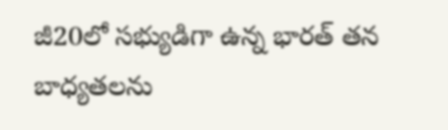జీ20లో సభ్యుడిగా ఉన్న భారత్ తన బాధ్యతలను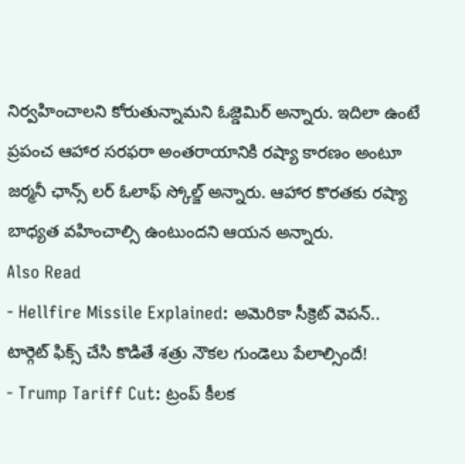నిర్వహించాలని కోరుతున్నామని ఓజ్డెమిర్ అన్నారు. ఇదిలా ఉంటే ప్రపంచ ఆహార సరఫరా అంతరాయానికి రష్యా కారణం అంటూ జర్మనీ ఛాన్స్ లర్ ఓలాఫ్ స్కోల్జ్ అన్నారు. ఆహార కొరతకు రష్యా బాధ్యత వహించాల్సి ఉంటుందని ఆయన అన్నారు.
Also Read
- Hellfire Missile Explained: అమెరికా సీక్రెట్ వెపన్.. టార్గెట్ ఫిక్స్ చేసి కొడితే శత్రు నౌకల గుండెలు పేలాల్సిందే!
- Trump Tariff Cut: ట్రంప్ కీలక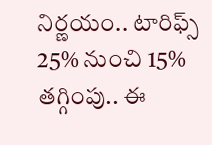నిర్ణయం.. టారిఫ్స్ 25% నుంచి 15% తగ్గింపు.. ఈ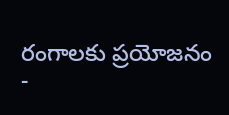రంగాలకు ప్రయోజనం
-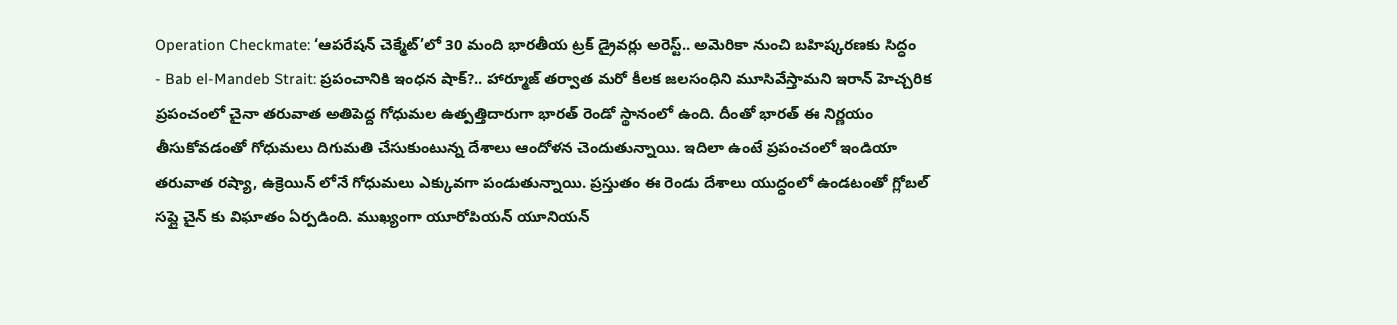Operation Checkmate: ‘ఆపరేషన్ చెక్మేట్’లో 30 మంది భారతీయ ట్రక్ డ్రైవర్లు అరెస్ట్.. అమెరికా నుంచి బహిష్కరణకు సిద్ధం
- Bab el-Mandeb Strait: ప్రపంచానికి ఇంధన షాక్?.. హార్మూజ్ తర్వాత మరో కీలక జలసంధిని మూసివేస్తామని ఇరాన్ హెచ్చరిక
ప్రపంచంలో చైనా తరువాత అతిపెద్ద గోధుమల ఉత్పత్తిదారుగా భారత్ రెండో స్థానంలో ఉంది. దీంతో భారత్ ఈ నిర్ణయం తీసుకోవడంతో గోధుమలు దిగుమతి చేసుకుంటున్న దేశాలు ఆందోళన చెందుతున్నాయి. ఇదిలా ఉంటే ప్రపంచంలో ఇండియా తరువాత రష్యా, ఉక్రెయిన్ లోనే గోధుమలు ఎక్కువగా పండుతున్నాయి. ప్రస్తుతం ఈ రెండు దేశాలు యుద్ధంలో ఉండటంతో గ్లోబల్ సప్లై చైన్ కు విఘాతం ఏర్పడింది. ముఖ్యంగా యూరోపియన్ యూనియన్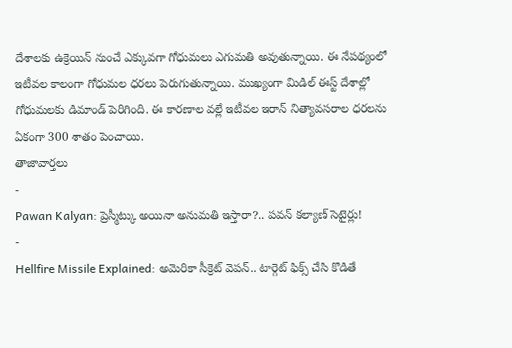దేశాలకు ఉక్రెయిన్ నుంచే ఎక్కువగా గోధుమలు ఎగుమతి అవుతున్నాయి. ఈ నేపథ్యంలో ఇటీవల కాలంగా గోధుమల ధరలు పెరుగుతున్నాయి. ముఖ్యంగా మిడిల్ ఈస్ట్ దేశాల్లో గోధుమలకు డిమాండ్ పెరిగింది. ఈ కారణాల వల్లే ఇటీవల ఇరాన్ నిత్యావసరాల ధరలను ఏకంగా 300 శాతం పెంచాయి.
తాజావార్తలు
-
Pawan Kalyan: ప్రెస్మీట్కు అయినా అనుమతి ఇస్తారా?.. పవన్ కల్యాణ్ సెటైర్లు!
-
Hellfire Missile Explained: అమెరికా సీక్రెట్ వెపన్.. టార్గెట్ ఫిక్స్ చేసి కొడితే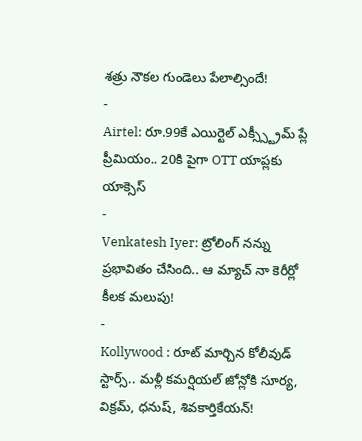శత్రు నౌకల గుండెలు పేలాల్సిందే!
-
Airtel: రూ.99కే ఎయిర్టెల్ ఎక్స్స్ట్రీమ్ ప్లే ప్రీమియం.. 20కి పైగా OTT యాప్లకు యాక్సెస్
-
Venkatesh Iyer: ట్రోలింగ్ నన్ను ప్రభావితం చేసింది.. ఆ మ్యాచ్ నా కెరీర్లో కీలక మలుపు!
-
Kollywood : రూట్ మార్చిన కోలీవుడ్ స్టార్స్.. మళ్లీ కమర్షియల్ జోన్లోకి సూర్య, విక్రమ్, ధనుష్, శివకార్తికేయన్!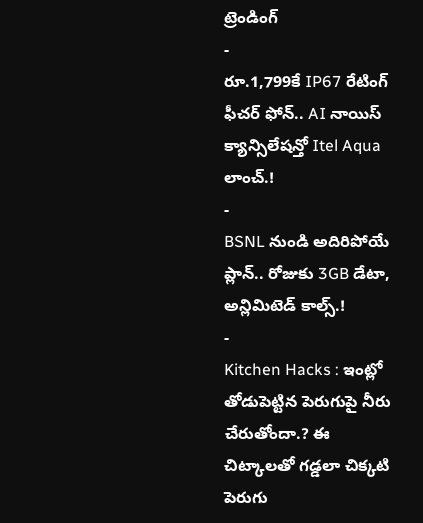ట్రెండింగ్
-
రూ.1,799కే IP67 రేటింగ్ ఫీచర్ ఫోన్.. AI నాయిస్ క్యాన్సిలేషన్తో Itel Aqua లాంచ్.!
-
BSNL నుండి అదిరిపోయే ప్లాన్.. రోజుకు 3GB డేటా, అన్లిమిటెడ్ కాల్స్.!
-
Kitchen Hacks : ఇంట్లో తోడుపెట్టిన పెరుగుపై నీరు చేరుతోందా.? ఈ చిట్కాలతో గడ్డలా చిక్కటి పెరుగు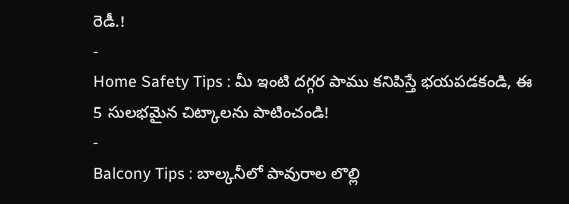రెడీ.!
-
Home Safety Tips : మీ ఇంటి దగ్గర పాము కనిపిస్తే భయపడకండి, ఈ 5 సులభమైన చిట్కాలను పాటించండి!
-
Balcony Tips : బాల్కనీలో పావురాల లొల్లి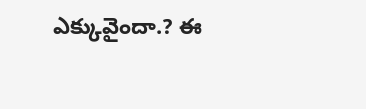ఎక్కువైందా.? ఈ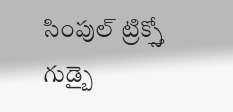సింపుల్ ట్రిక్స్తో గుడ్బై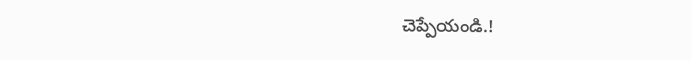చెప్పేయండి.!